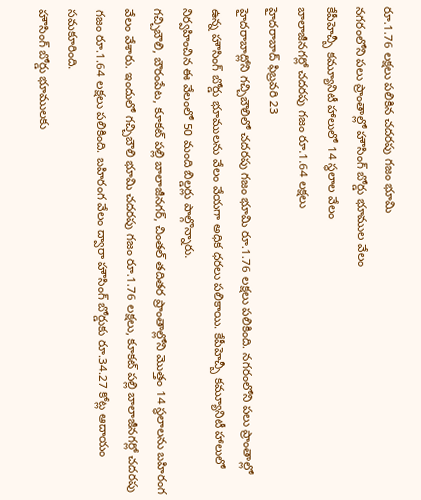రూ.1.76 లక్షలు పలికిన చదరపు గజం భూమి
నగరంలోని పలు ప్రాంతాల్లో హౌసింగ్ బోర్డు భూముల వేలం
కేపీహెచ్బీ కమ్యూనిటీ హాలులో 14 స్థలాల వేలం
బాలాజీనగర్లో చదరపు గజం రూ.1.64 లక్షలు
హైదరాబాద్ ఫిబ్రవరి 23
హైదరాబాద్లోని గచ్చిబౌలిలో చదరపు గజం భూమి రూ.1.76 లక్షలు పలికింది. నగరంలోని పలు ప్రాంతాల్లో ఉన్న హౌసింగ్ బోర్డు భూములను వేలం వేయగా అధిక ధరలు పలికాయి. కేపీహెచ్బీ కమ్యూనిటీ హాలులో నిర్వహించిన ఈ వేలంలో 50 మంది బిల్డర్లు పాల్గొన్నారు.
గచ్చిబౌలి, బౌరంపేట, కూకట్ పల్లి బాలాజీనగర్, చింతల్ తదితర ప్రాంతాల్లోని మొత్తం 14 స్థలాలను బహిరంగ వేలం వేశారు. ఇందులో గచ్చిబౌలి భూమి చదరపు గజం రూ.1.76 లక్షలు, కూకట్ పల్లి బాలాజీనగర్లో చదరపు గజం రూ.1.64 లక్షలు పలికింది. బహిరంగ వేలం ద్వారా హౌసింగ్ బోర్డుకు రూ.34.27 కోట్ల ఆదాయం సమకూరింది.
హౌసింగ్ బోర్డు భూములకు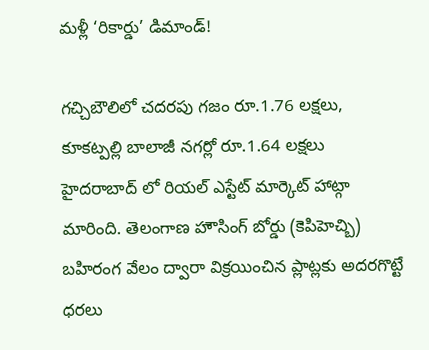మళ్లీ ‘రికార్డు’ డిమాండ్!

గచ్చిబౌలిలో చదరపు గజం రూ.1.76 లక్షలు, కూకట్పల్లి బాలాజీ నగర్లో రూ.1.64 లక్షలు
హైదరాబాద్ లో రియల్ ఎస్టేట్ మార్కెట్ హాట్గా మారింది. తెలంగాణ హౌసింగ్ బోర్డు (కెపిహెచ్బి) బహిరంగ వేలం ద్వారా విక్రయించిన ప్లాట్లకు అదరగొట్టే ధరలు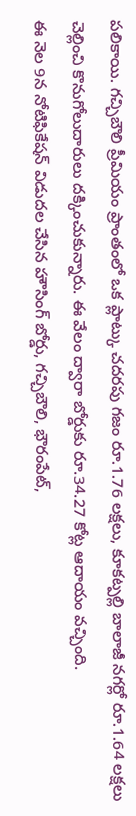పలికాయి. గచ్చిబౌలి ప్రీమియం ప్రాంతంలో ఒక ప్లాట్కు చదరపు గజం రూ.1.76 లక్షలు, కూకట్పల్లి బాలాజీ నగర్లో రూ.1.64 లక్షలు చెల్లించి కొనుగోలుదారులు దక్కించుకున్నారు. ఈ వేలం ద్వారా బోర్డుకు రూ.34.27 కోట్ల ఆదాయం వచ్చింది.
ఈ నెల 9న నోటిఫికేషన్ విడుదల చేసిన హౌసింగ్ బోర్డు, గచ్చిబౌలి, భౌరంపేట్,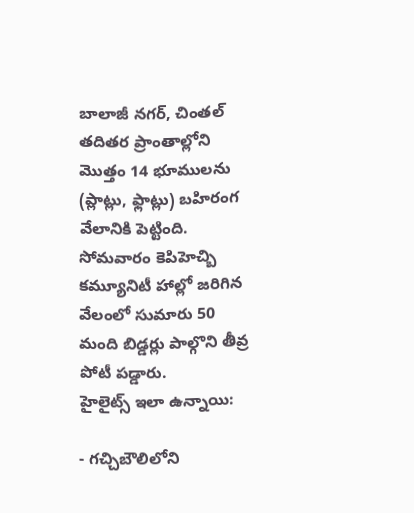బాలాజీ నగర్, చింతల్ తదితర ప్రాంతాల్లోని మొత్తం 14 భూములను (ప్లాట్లు, ఫ్లాట్లు) బహిరంగ వేలానికి పెట్టింది. సోమవారం కెపిహెచ్బి కమ్యూనిటీ హాల్లో జరిగిన వేలంలో సుమారు 50 మంది బిడ్డర్లు పాల్గొని తీవ్ర పోటీ పడ్డారు.
హైలైట్స్ ఇలా ఉన్నాయి:

- గచ్చిబౌలిలోని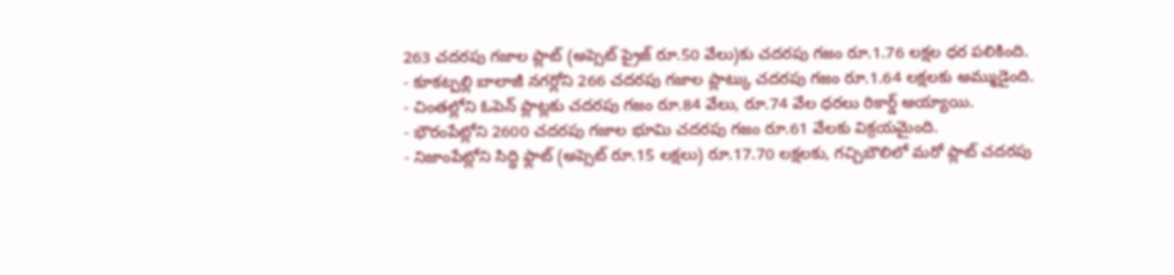263 చదరపు గజాల ప్లాట్ (అప్సెట్ ప్రైజ్ రూ.50 వేలు)కు చదరపు గజం రూ.1.76 లక్షల ధర పలికింది.
- కూకట్పల్లి బాలాజీ నగర్లోని 266 చదరపు గజాల ప్లాట్కు చదరపు గజం రూ.1.64 లక్షలకు అమ్ముడైంది.
- చింతల్లోని ఓపెన్ ప్లాట్లకు చదరపు గజం రూ.84 వేలు, రూ.74 వేల ధరలు రికార్డ్ అయ్యాయి.
- భౌరంపేట్లోని 2600 చదరపు గజాల భూమి చదరపు గజం రూ.61 వేలకు విక్రయమైంది.
- నిజాంపేట్లోని సిద్ధి ఫ్లాట్ (అప్సెట్ రూ.15 లక్షలు) రూ.17.70 లక్షలకు, గచ్చిబౌలిలో మరో ప్లాట్ చదరపు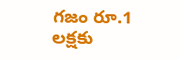గజం రూ.1 లక్షకు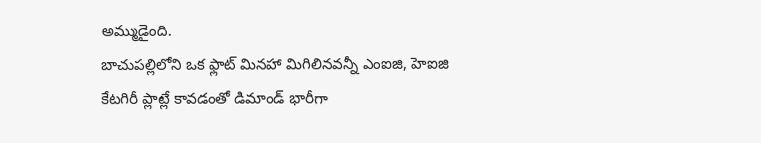అమ్ముడైంది.
బాచుపల్లిలోని ఒక ఫ్లాట్ మినహా మిగిలినవన్నీ ఎంఐజి, హెఐజి కేటగిరీ ప్లాట్లే కావడంతో డిమాండ్ భారీగా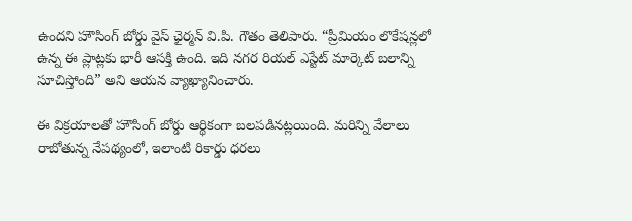ఉందని హౌసింగ్ బోర్డు వైస్ ఛైర్మన్ వి.పి. గౌతం తెలిపారు. “ప్రీమియం లొకేషన్లలో ఉన్న ఈ ప్లాట్లకు భారీ ఆసక్తి ఉంది. ఇది నగర రియల్ ఎస్టేట్ మార్కెట్ బలాన్ని సూచిస్తోంది” అని ఆయన వ్యాఖ్యానించారు.

ఈ విక్రయాలతో హౌసింగ్ బోర్డు ఆర్థికంగా బలపడినట్లయింది. మరిన్ని వేలాలు రాబోతున్న నేపథ్యంలో, ఇలాంటి రికార్డు ధరలు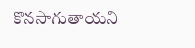కొనసాగుతాయని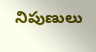నిపుణులు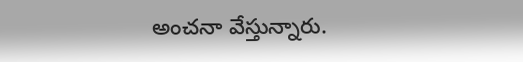అంచనా వేస్తున్నారు.